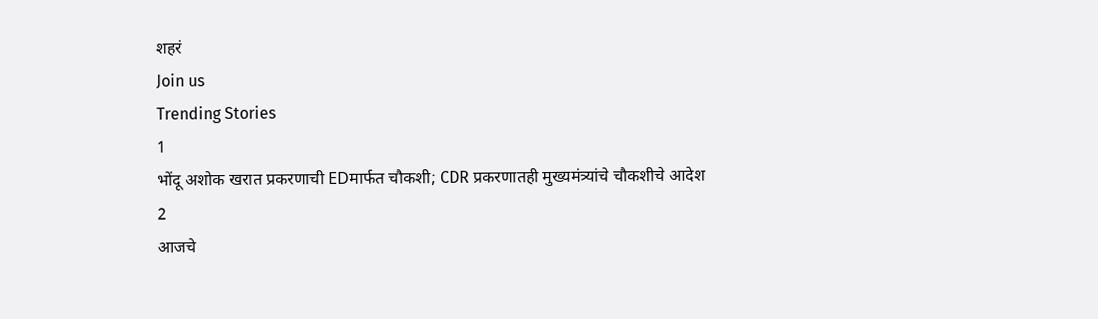शहरं
Join us
Trending Stories
1
भोंदू अशोक खरात प्रकरणाची EDमार्फत चौकशी; CDR प्रकरणातही मुख्यमंत्र्यांचे चौकशीचे आदेश
2
आजचे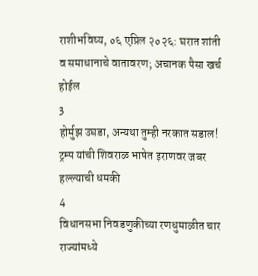राशीभविष्य, ०६ एप्रिल २०२६: घरात शांती व समाधानाचे वातावरण; अचानक पैसा खर्च होईल
3
होर्मुझ उघडा, अन्यथा तुम्ही नरकात सडाल! ट्रम्प यांची शिवराळ भाषेत इराणवर जबर हल्ल्याची धमकी
4
विधानसभा निवडणुकीच्या रणधुमाळीत चार राज्यांमध्ये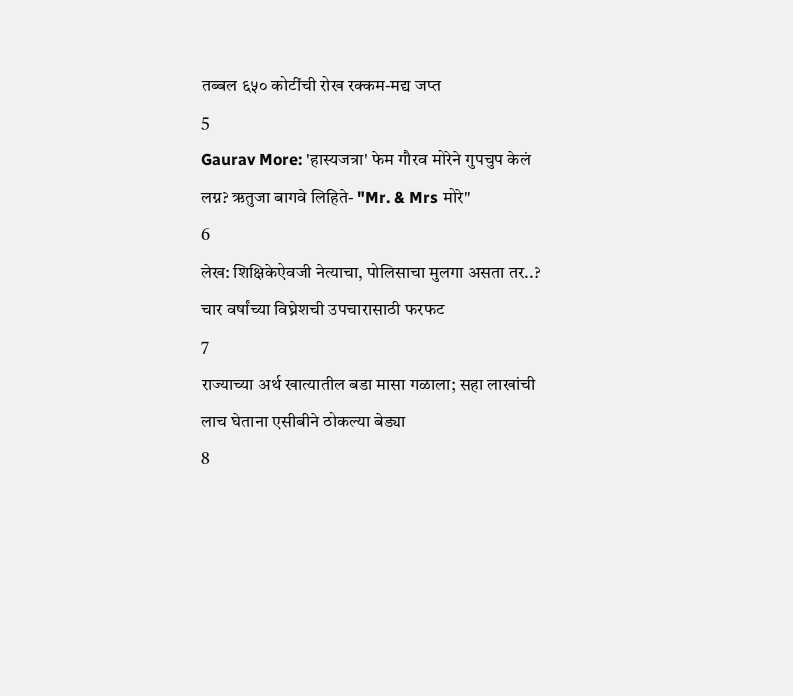तब्बल ६५० कोटींची रोख रक्कम-मद्य जप्त
5
Gaurav More: 'हास्यजत्रा' फेम गौरव मोरेने गुपचुप केलं लग्न? ऋतुजा बागवे लिहिते- "Mr. & Mrs मोरे"
6
लेख: शिक्षिकेऐवजी नेत्याचा, पोलिसाचा मुलगा असता तर..? चार वर्षांच्या विघ्नेशची उपचारासाठी फरफट
7
राज्याच्या अर्थ खात्यातील बडा मासा गळाला; सहा लाखांची लाच घेताना एसीबीने ठोकल्या बेड्या
8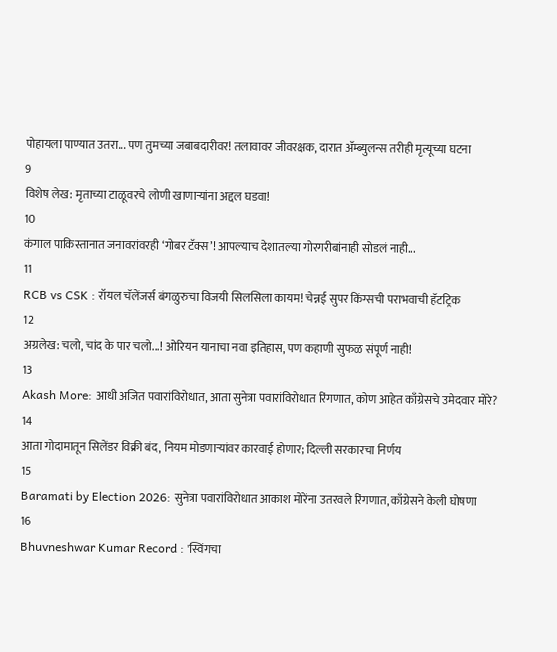पोहायला पाण्यात उतरा... पण तुमच्या जबाबदारीवर! तलावावर जीवरक्षक, दारात ॲम्ब्युलन्स तरीही मृत्यूच्या घटना
9
विशेष लेख: मृताच्या टाळूवरचे लोणी खाणाऱ्यांना अद्दल घडवा!
10
कंगाल पाकिस्तानात जनावरांवरही ‘गोबर टॅक्स’! आपल्याच देशातल्या गोरगरीबांनाही सोडलं नाही...
11
RCB vs CSK : रॉयल चॅलेंजर्स बंगळुरुचा विजयी सिलसिला कायम! चेन्नई सुपर किंग्सची पराभवाची हॅटट्रिक
12
अग्रलेख: चलो, चांद के पार चलो...! ओरियन यानाचा नवा इतिहास, पण कहाणी सुफळ संपूर्ण नाही!
13
Akash More: आधी अजित पवारांविरोधात, आता सुनेत्रा पवारांविरोधात रिंगणात, कोण आहेत काँग्रेसचे उमेदवार मोरे?
14
आता गोदामातून सिलेंडर विक्री बंद, नियम मोडणाऱ्यांवर कारवाई होणार; दिल्ली सरकारचा निर्णय
15
Baramati by Election 2026: सुनेत्रा पवारांविरोधात आकाश मोरेंना उतरवले रिंगणात, काँग्रेसने केली घोषणा
16
Bhuvneshwar Kumar Record : 'स्विंगचा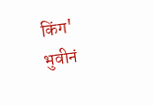किंग' भुवीनं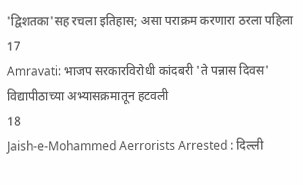'द्विशतका'सह रचला इतिहास; असा पराक्रम करणारा ठरला पहिला
17
Amravati: भाजप सरकारविरोधी कांदबरी 'ते पन्नास दिवस' विद्यापीठाच्या अभ्यासक्रमातून हटवली
18
Jaish-e-Mohammed Aerrorists Arrested : दिल्ली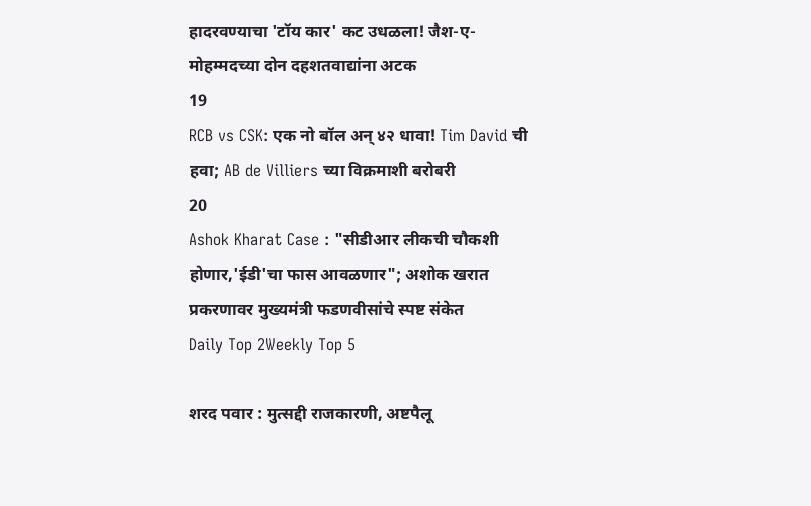हादरवण्याचा 'टॉय कार' कट उधळला! जैश-ए-मोहम्मदच्या दोन दहशतवाद्यांना अटक
19
RCB vs CSK: एक नो बॉल अन् ४२ धावा! Tim David ची हवा; AB de Villiers च्या विक्रमाशी बरोबरी
20
Ashok Kharat Case : "सीडीआर लीकची चौकशी होणार,'ईडी'चा फास आवळणार"; अशोक खरात प्रकरणावर मुख्यमंत्री फडणवीसांचे स्पष्ट संकेत
Daily Top 2Weekly Top 5

शरद पवार : मुत्सद्दी राजकारणी, अष्टपैलू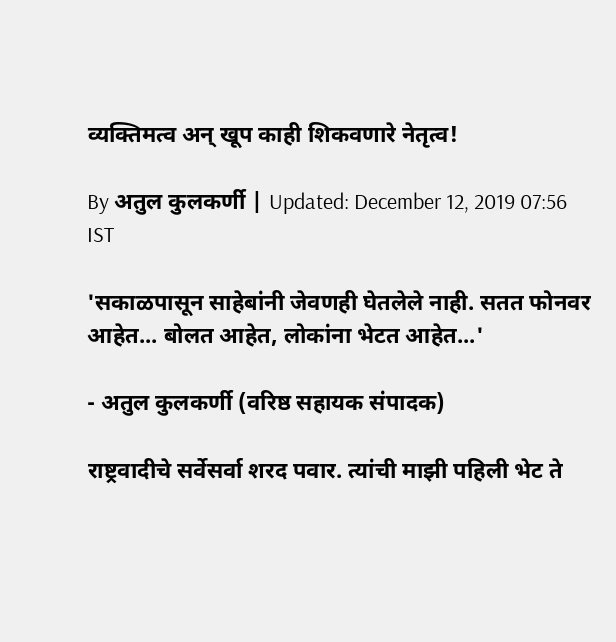व्यक्तिमत्व अन् खूप काही शिकवणारे नेतृत्व!

By अतुल कुलकर्णी | Updated: December 12, 2019 07:56 IST

'सकाळपासून साहेबांनी जेवणही घेतलेले नाही. सतत फोनवर आहेत... बोलत आहेत, लोकांना भेटत आहेत...'

- अतुल कुलकर्णी (वरिष्ठ सहायक संपादक)

राष्ट्रवादीचे सर्वेसर्वा शरद पवार. त्यांची माझी पहिली भेट ते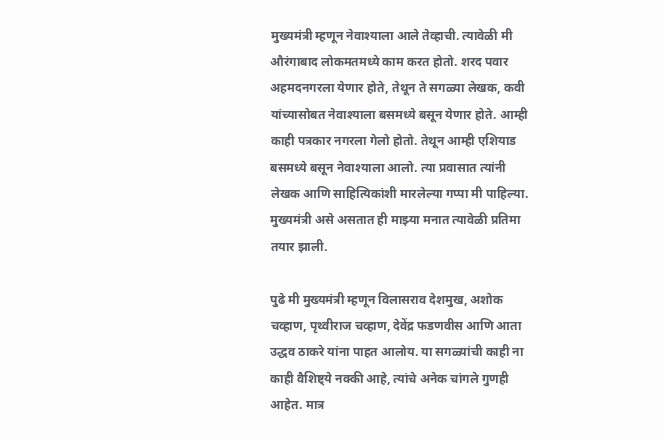मुख्यमंत्री म्हणून नेवाश्याला आले तेव्हाची. त्यावेळी मी औरंगाबाद लोकमतमध्ये काम करत होतो. शरद पवार अहमदनगरला येणार होते, तेथून ते सगळ्या लेखक, कवी यांच्यासोबत नेवाश्याला बसमध्ये बसून येणार होते. आम्ही काही पत्रकार नगरला गेलो होतो. तेथून आम्ही एशियाड बसमध्ये बसून नेवाश्याला आलो. त्या प्रवासात त्यांनी लेखक आणि साहित्यिकांशी मारलेल्या गप्पा मी पाहिल्या. मुख्यमंत्री असे असतात ही माझ्या मनात त्यावेळी प्रतिमा तयार झाली.

पुढे मी मुख्यमंत्री म्हणून विलासराव देशमुख, अशोक चव्हाण, पृथ्वीराज चव्हाण, देवेंद्र फडणवीस आणि आता उद्धव ठाकरे यांना पाहत आलोय. या सगळ्यांची काही ना काही वैशिष्ट्ये नक्की आहे, त्यांचे अनेक चांगले गुणही आहेत. मात्र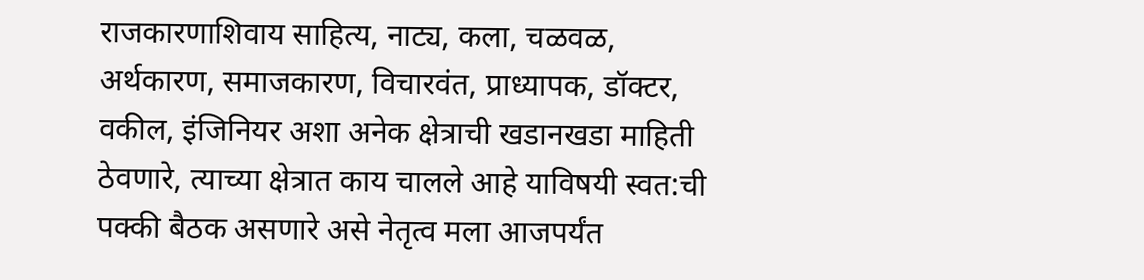राजकारणाशिवाय साहित्य, नाट्य, कला, चळवळ, अर्थकारण, समाजकारण, विचारवंत, प्राध्यापक, डॉक्टर, वकील, इंजिनियर अशा अनेक क्षेत्राची खडानखडा माहिती ठेवणारे, त्याच्या क्षेत्रात काय चालले आहे याविषयी स्वत:ची पक्की बैठक असणारे असे नेतृत्व मला आजपर्यंत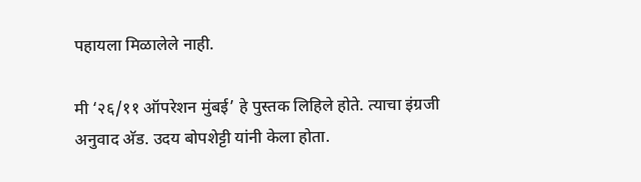पहायला मिळालेले नाही.

मी ‘२६/११ ऑपरेशन मुंबई’ हे पुस्तक लिहिले होते. त्याचा इंग्रजी अनुवाद अ‍ॅड. उदय बोपशेट्टी यांनी केला होता.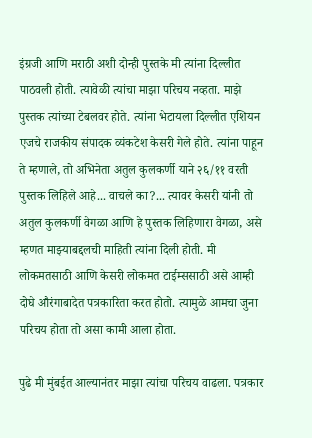इंग्रजी आणि मराठी अशी दोन्ही पुस्तके मी त्यांना दिल्लीत पाठवली होती. त्यावेळी त्यांचा माझा परिचय नव्हता. माझे पुस्तक त्यांच्या टेबलवर होते. त्यांना भेटायला दिल्लीत एशियन एजचे राजकीय संपादक व्यंकटेश केसरी गेले होते. त्यांना पाहून ते म्हणाले, तो अभिनेता अतुल कुलकर्णी याने २६/११ वरती पुस्तक लिहिले आहे... वाचले का?... त्यावर केसरी यांनी तो अतुल कुलकर्णी वेगळा आणि हे पुस्तक लिहिणारा वेगळा, असे म्हणत माझ्याबद्दलची माहिती त्यांना दिली होती. मी लोकमतसाठी आणि केसरी लोकमत टाईम्ससाठी असे आम्ही दोघे औरंगाबादेत पत्रकारिता करत होतो. त्यामुळे आमचा जुना परिचय होता तो असा कामी आला होता.

पुढे मी मुंबईत आल्यानंतर माझा त्यांचा परिचय वाढला. पत्रकार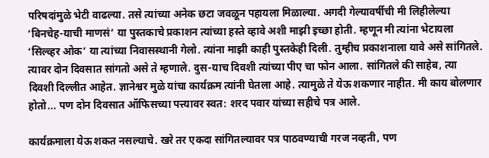परिषदांमुळे भेटी वाढल्या. तसे त्यांच्या अनेक छटा जवळून पहायला मिळाल्या. अगदी गेल्यावर्षीची मी लिहीलेल्या ‘बिनचेह-याची माणसं’ या पुस्तकाचे प्रकाशन त्यांच्या हस्ते व्हावे अशी माझी इच्छा होती. म्हणून मी त्यांना भेटायला ‘सिल्व्हर ओक’ या त्यांच्या निवासस्थानी गेलो. त्यांना माझी काही पुस्तकेही दिली. तुम्हीच प्रकाशनाला यावे असे सांगितले. त्यावर दोन दिवसात सांगतो असे ते म्हणाले. दुस-याच दिवशी त्यांच्या पीए चा फोन आला. सांगितले की साहेब, त्या दिवशी दिल्लीत आहेत. ज्ञानेश्वर मुळे यांचा कार्यक्रम त्यांनी घेतला आहे. त्यामुळे ते येऊ शकणार नाहीत. मी काय बोलणार होतो... पण दोन दिवसात ऑफिसच्या पत्त्यावर स्वत: शरद पवार यांच्या सहीचे पत्र आले.

कार्यक्रमाला येऊ शकत नसल्याचे. खरे तर एकदा सांगितल्यावर पत्र पाठवण्याची गरज नव्हती, पण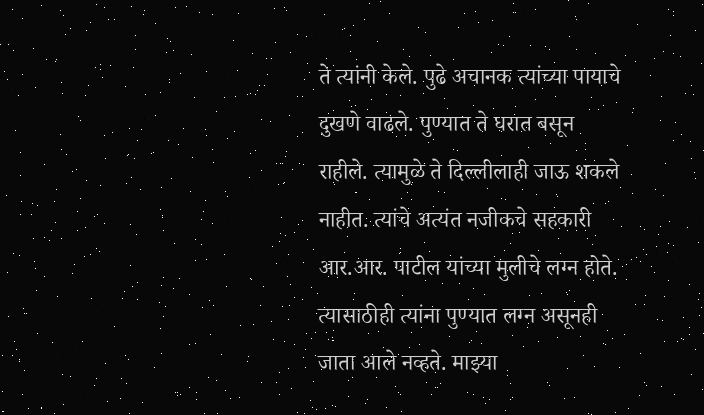ते त्यांनी केले. पुढे अचानक त्यांच्या पायाचे दुखणे वाढले. पुण्यात ते घरात बसून राहीले. त्यामुळे ते दिल्लीलाही जाऊ शकले नाहीत. त्यांचे अत्यंत नजीकचे सहकारी आर.आर. पाटील यांच्या मुलीचे लग्न होते. त्यासाठीही त्यांना पुण्यात लग्न असूनही जाता आले नव्हते. माझ्या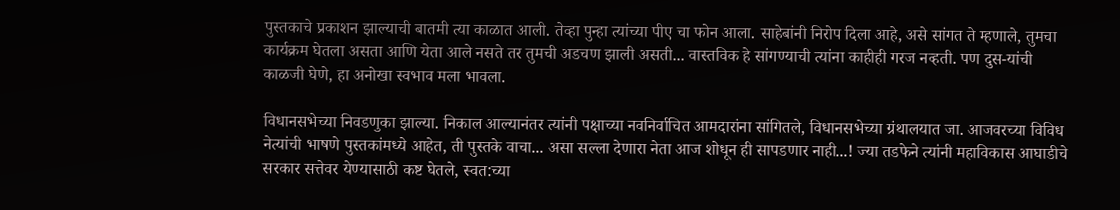पुस्तकाचे प्रकाशन झाल्याची बातमी त्या काळात आली. तेव्हा पुन्हा त्यांच्या पीए चा फोन आला. साहेबांनी निरोप दिला आहे, असे सांगत ते म्हणाले, तुमचा कार्यक्रम घेतला असता आणि येता आले नसते तर तुमची अडचण झाली असती... वास्तविक हे सांगण्याची त्यांना काहीही गरज नव्हती. पण दुस-यांची काळजी घेणे, हा अनोखा स्वभाव मला भावला.

विधानसभेच्या निवडणुका झाल्या. निकाल आल्यानंतर त्यांनी पक्षाच्या नवनिर्वाचित आमदारांना सांगितले, विधानसभेच्या ग्रंथालयात जा. आजवरच्या विविध नेत्यांची भाषणे पुस्तकांमध्ये आहेत, ती पुस्तके वाचा... असा सल्ला देणारा नेता आज शोधून ही सापडणार नाही...! ज्या तडफेने त्यांनी महाविकास आघाडीचे सरकार सत्तेवर येण्यासाठी कष्ट घेतले, स्वत:च्या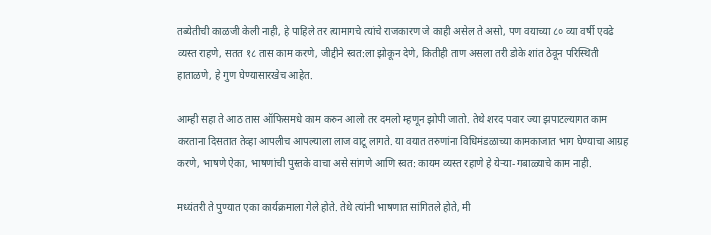तब्येतीची काळजी केली नाही, हे पाहिले तर त्यामागचे त्यांचे राजकारण जे काही असेल ते असो, पण वयाच्या ८० व्या वर्षी एवढे व्यस्त राहणे, सतत १८ तास काम करणे, जीद्दीने स्वत:ला झोकून देणे, कितीही ताण असला तरी डोके शांत ठेवून परिस्थिती हाताळणे, हे गुण घेण्यासारखेच आहेत.

आम्ही सहा ते आठ तास ऑफिसमधे काम करुन आलो तर दमलो म्हणून झोपी जातो. तेथे शरद पवार ज्या झपाटल्यागत काम करताना दिसतात तेव्हा आपलीच आपल्याला लाज वाटू लागते. या वयात तरुणांना विधिमंडळाच्या कामकाजात भाग घेण्याचा आग्रह करणे, भाषणे ऐका, भाषणांची पुस्तके वाचा असे सांगणे आणि स्वत: कायम व्यस्त रहाणे हे येऱ्या-गबाळ्याचे काम नाही.

मध्यंतरी ते पुण्यात एका कार्यक्रमाला गेले होते. तेथे त्यांनी भाषणात सांगितले होते, मी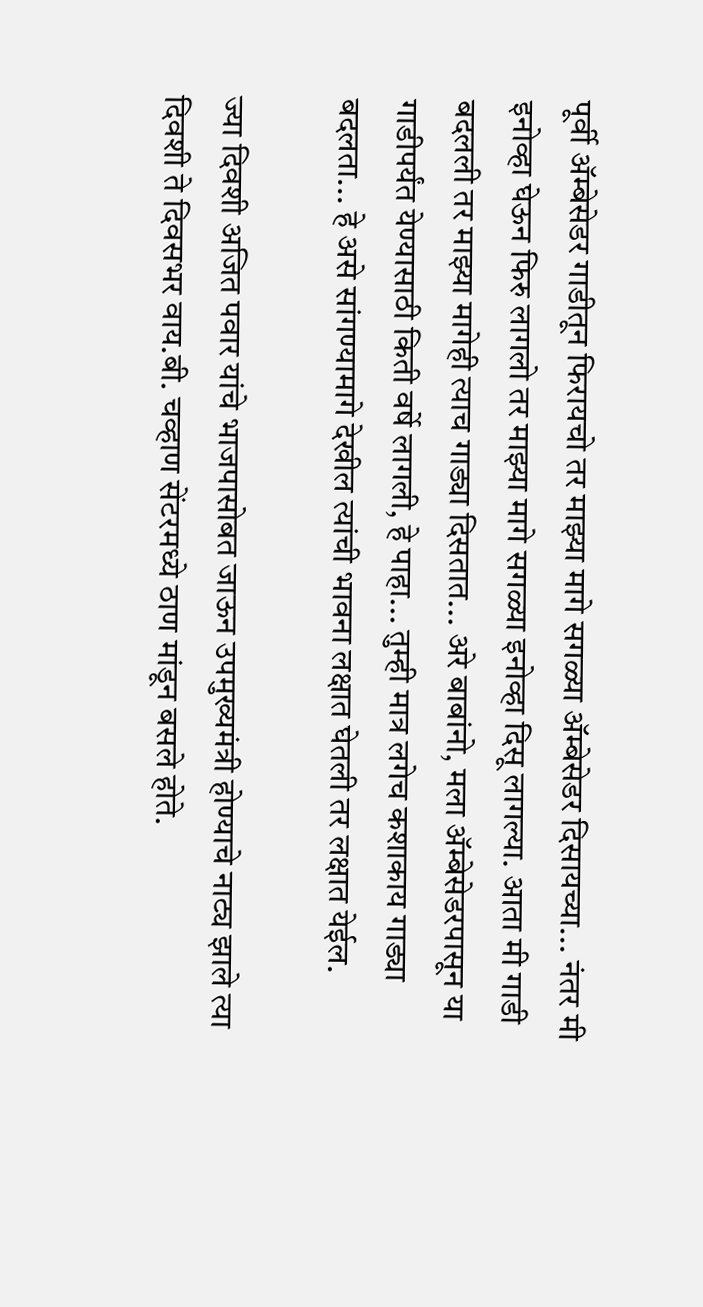पूर्वी अ‍ॅम्बेसेडर गाडीतून फिरायचो तर माझ्या मागे सगळ्या अ‍ॅम्बेसेडर दिसायच्या... नंतर मी इनोव्हा घेऊन फिरु लागलो तर माझ्या मागे सगळ्या इनोव्हा दिसू लागल्या. आता मी गाडी बदलली तर माझ्या मागेही त्याच गाड्या दिसतात... अरे बाबांनो, मला अ‍ॅम्बेसेडरपासून या गाडीपर्यंत येण्यासाठी किती वर्षे लागली, हे पाहा... तुम्ही मात्र लगेच कशाकाय गाड्या बदलता... हे असे सांगण्यामागे देखील त्यांची भावना लक्षात घेतली तर लक्षात येईल.

ज्या दिवशी अजित पवार यांचे भाजपासोबत जाऊन उपमुख्यमंत्री होण्याचे नाट्य झाले त्या दिवशी ते दिवसभर वाय.बी. चव्हाण सेंटरमध्ये ठाण मांडून बसले होते.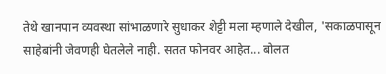तेथे खानपान व्यवस्था सांभाळणारे सुधाकर शेट्टी मला म्हणाले देखील, 'सकाळपासून साहेबांनी जेवणही घेतलेले नाही. सतत फोनवर आहेत... बोलत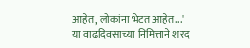आहेत, लोकांना भेटत आहेत...' या वाढदिवसाच्या निमित्ताने शरद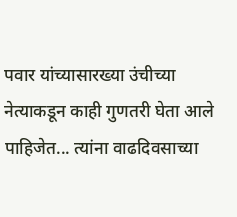पवार यांच्यासारख्या उंचीच्या नेत्याकडून काही गुणतरी घेता आले पाहिजेत... त्यांना वाढदिवसाच्या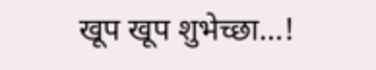खूप खूप शुभेच्छा...!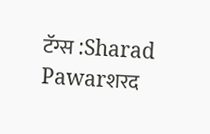टॅग्स :Sharad Pawarशरद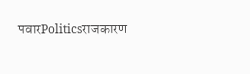पवारPoliticsराजकारण